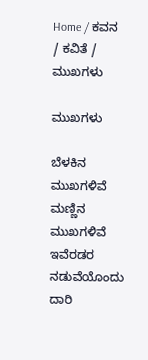Home / ಕವನ / ಕವಿತೆ / ಮುಖಗಳು

ಮುಖಗಳು

ಬೆಳಕಿನ ಮುಖಗಳಿವೆ
ಮಣ್ಣಿನ ಮುಖಗಳಿವೆ
ಇವೆರಡರ ನಡುವೆಯೊಂದು
ದಾರಿ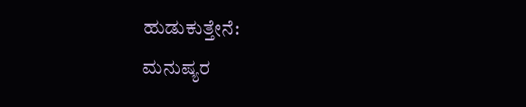ಹುಡುಕುತ್ತೇನೆ:
ಮನುಷ್ಯರ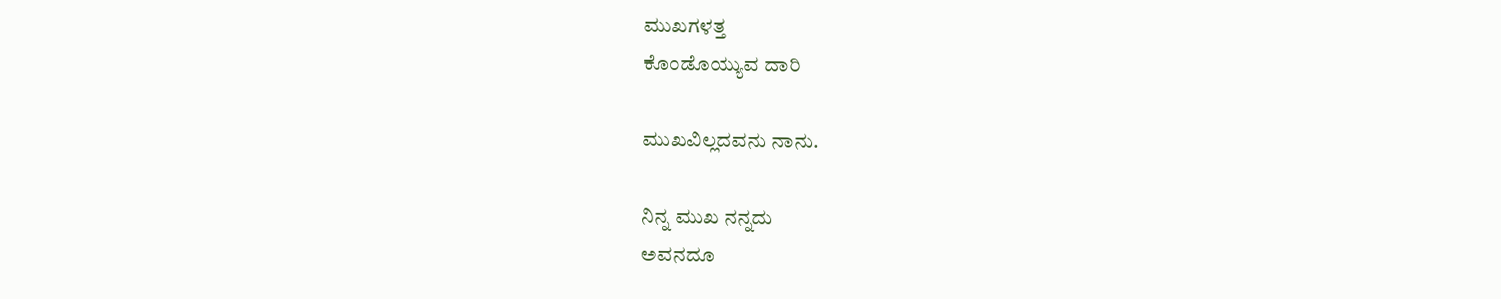ಮುಖಗಳತ್ತ
ಕೊಂಡೊಯ್ಯುವ ದಾರಿ

ಮುಖವಿಲ್ಲದವನು ನಾನು.

ನಿನ್ನ ಮುಖ ನನ್ನದು
ಅವನದೂ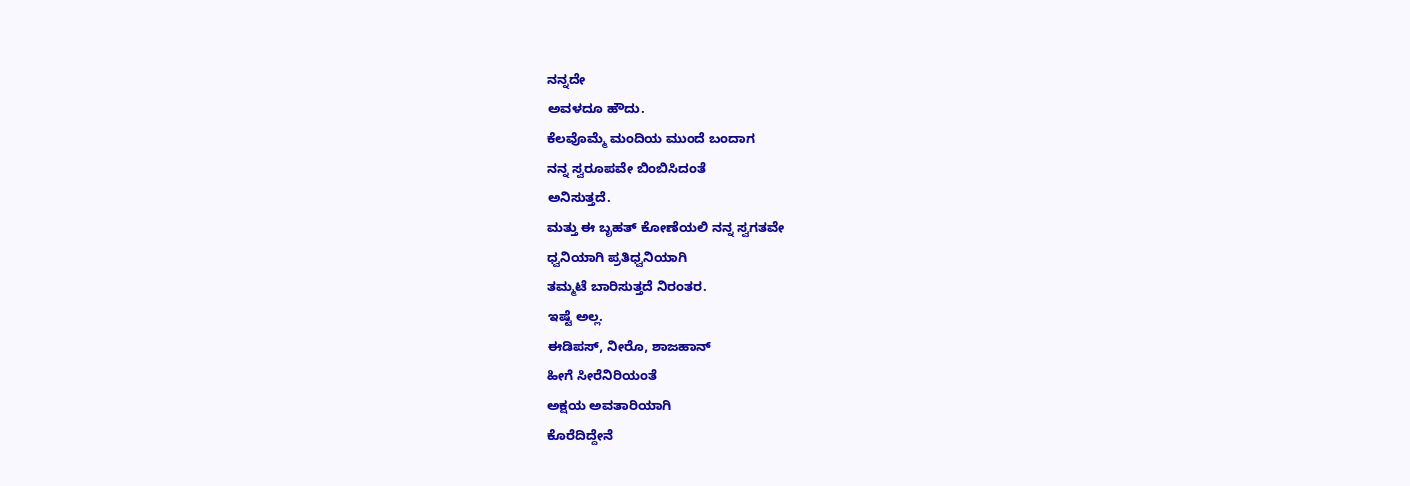ನನ್ನದೇ
ಅವಳದೂ ಹೌದು.
ಕೆಲವೊಮ್ಮೆ ಮಂದಿಯ ಮುಂದೆ ಬಂದಾಗ
ನನ್ನ ಸ್ವರೂಪವೇ ಬಿಂಬಿಸಿದಂತೆ
ಅನಿಸುತ್ತದೆ.
ಮತ್ತು ಈ ಬೃಹತ್ ಕೋಣೆಯಲಿ ನನ್ನ ಸ್ವಗತವೇ
ಧ್ವನಿಯಾಗಿ ಪ್ರತಿಧ್ವನಿಯಾಗಿ
ತಮ್ಮಟೆ ಬಾರಿಸುತ್ತದೆ ನಿರಂತರ.
ಇಷ್ಟೆ ಅಲ್ಲ.
ಈಡಿಪಸ್, ನೀರೊ, ಶಾಜಹಾನ್
ಹೀಗೆ ಸೀರೆನಿರಿಯಂತೆ
ಅಕ್ಷಯ ಅವತಾರಿಯಾಗಿ
ಕೊರೆದಿದ್ದೇನೆ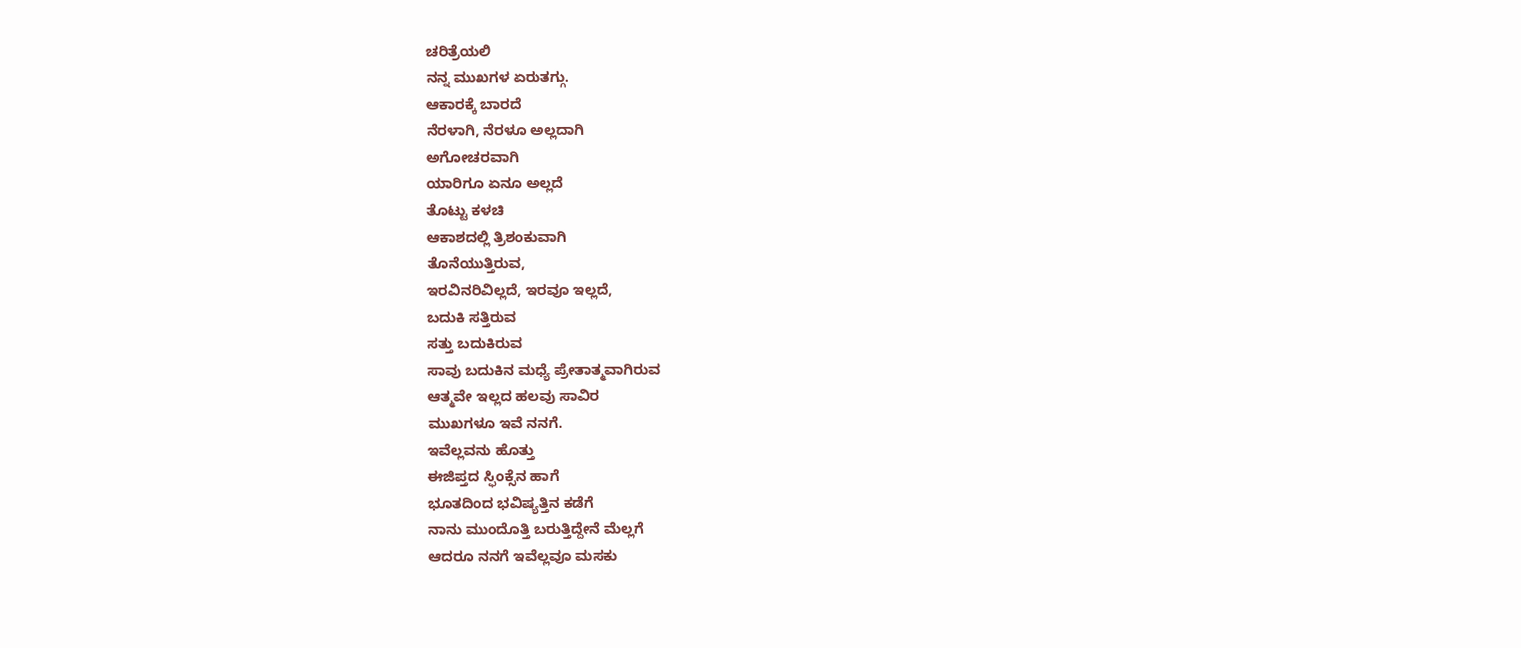ಚರಿತ್ರೆಯಲಿ
ನನ್ನ ಮುಖಗಳ ಏರುತಗ್ಗು.
ಆಕಾರಕ್ಕೆ ಬಾರದೆ
ನೆರಳಾಗಿ, ನೆರಳೂ ಅಲ್ಲದಾಗಿ
ಅಗೋಚರವಾಗಿ
ಯಾರಿಗೂ ಏನೂ ಅಲ್ಲದೆ
ತೊಟ್ಟು ಕಳಚಿ
ಆಕಾಶದಲ್ಲಿ ತ್ರಿಶಂಕುವಾಗಿ
ತೊನೆಯುತ್ತಿರುವ,
ಇರವಿನರಿವಿಲ್ಲದೆ, ಇರವೂ ಇಲ್ಲದೆ,
ಬದುಕಿ ಸತ್ತಿರುವ
ಸತ್ತು ಬದುಕಿರುವ
ಸಾವು ಬದುಕಿನ ಮಧ್ಯೆ ಪ್ರೇತಾತ್ಮವಾಗಿರುವ
ಆತ್ಮವೇ ಇಲ್ಲದ ಹಲವು ಸಾವಿರ
ಮುಖಗಳೂ ಇವೆ ನನಗೆ.
ಇವೆಲ್ಲವನು ಹೊತ್ತು
ಈಜಿಪ್ತದ ಸ್ಫಿಂಕ್ಸೆನ ಹಾಗೆ
ಭೂತದಿಂದ ಭವಿಷ್ಯತ್ತಿನ ಕಡೆಗೆ
ನಾನು ಮುಂದೊತ್ತಿ ಬರುತ್ತಿದ್ದೇನೆ ಮೆಲ್ಲಗೆ
ಆದರೂ ನನಗೆ ಇವೆಲ್ಲವೂ ಮಸಕು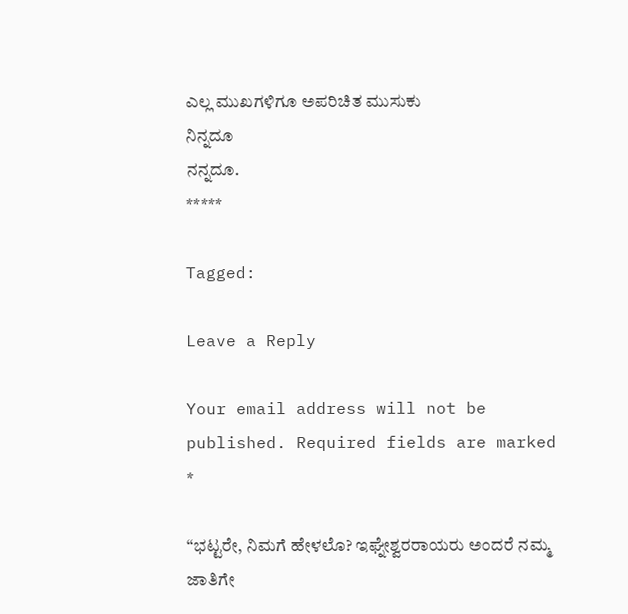ಎಲ್ಲ ಮುಖಗಳಿಗೂ ಅಪರಿಚಿತ ಮುಸುಕು
ನಿನ್ನದೂ
ನನ್ನದೂ.
*****

Tagged:

Leave a Reply

Your email address will not be published. Required fields are marked *

“ಭಟ್ಟರೇ, ನಿಮಗೆ ಹೇಳಲೊ? ಇಘ್ನೇಶ್ವರರಾಯರು ಅಂದರೆ ನಮ್ಮ ಜಾತಿಗೇ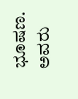ಭೂಷಣ. ಅವರು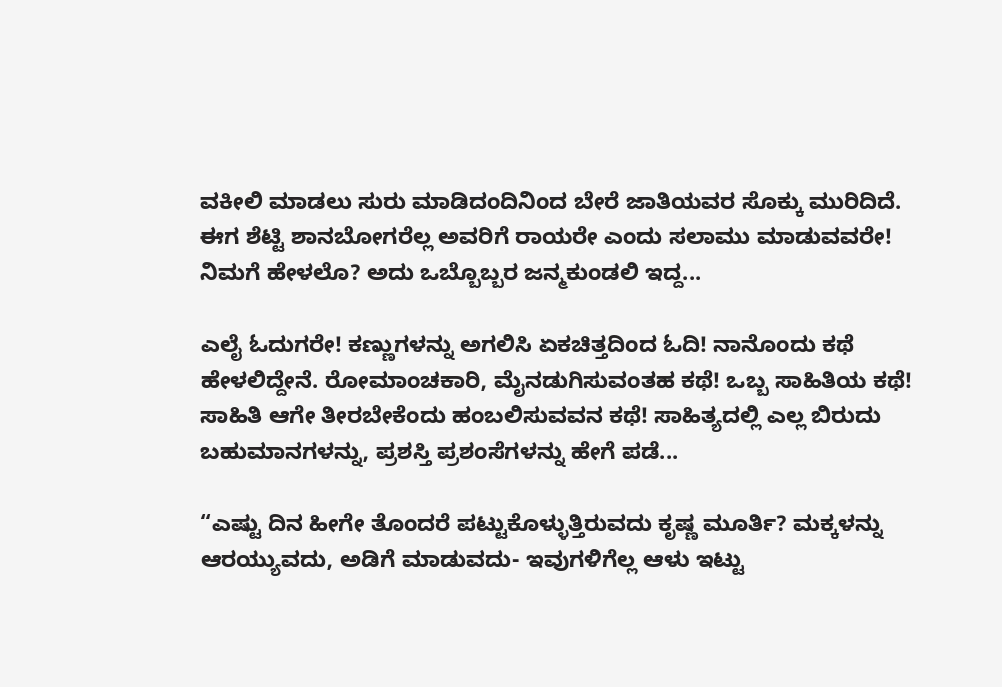ವಕೀಲಿ ಮಾಡಲು ಸುರು ಮಾಡಿದಂದಿನಿಂದ ಬೇರೆ ಜಾತಿಯವರ ಸೊಕ್ಕು ಮುರಿದಿದೆ. ಈಗ ಶೆಟ್ಟಿ ಶಾನಬೋಗರೆಲ್ಲ ಅವರಿಗೆ ರಾಯರೇ ಎಂದು ಸಲಾಮು ಮಾಡುವವರೇ! ನಿಮಗೆ ಹೇಳಲೊ? ಅದು ಒಬ್ಬೊಬ್ಬರ ಜನ್ಮಕುಂಡಲಿ ಇದ್ದ...

ಎಲೈ ಓದುಗರೇ! ಕಣ್ಣುಗಳನ್ನು ಅಗಲಿಸಿ ಏಕಚಿತ್ತದಿಂದ ಓದಿ! ನಾನೊಂದು ಕಥೆ ಹೇಳಲಿದ್ದೇನೆ. ರೋಮಾಂಚಕಾರಿ, ಮೈನಡುಗಿಸುವಂತಹ ಕಥೆ! ಒಬ್ಬ ಸಾಹಿತಿಯ ಕಥೆ! ಸಾಹಿತಿ ಆಗೇ ತೀರಬೇಕೆಂದು ಹಂಬಲಿಸುವವನ ಕಥೆ! ಸಾಹಿತ್ಯದಲ್ಲಿ ಎಲ್ಲ ಬಿರುದು ಬಹುಮಾನಗಳನ್ನು, ಪ್ರಶಸ್ತಿ ಪ್ರಶಂಸೆಗಳನ್ನು ಹೇಗೆ ಪಡೆ...

“ಎಷ್ಟು ದಿನ ಹೀಗೇ ತೊಂದರೆ ಪಟ್ಟುಕೊಳ್ಳುತ್ತಿರುವದು ಕೃಷ್ಣ ಮೂರ್ತಿ? ಮಕ್ಕಳನ್ನು ಆರಯ್ಯುವದು, ಅಡಿಗೆ ಮಾಡುವದು- ಇವುಗಳಿಗೆಲ್ಲ ಆಳು ಇಟ್ಟು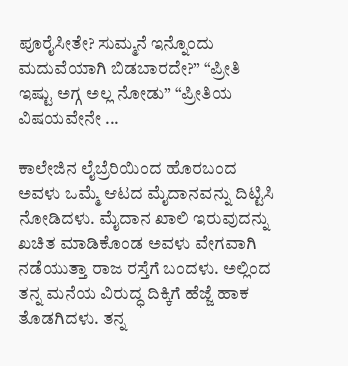ಪೂರೈಸೀತೇ? ಸುಮ್ಮನೆ ಇನ್ನೊಂದು ಮದುವೆಯಾಗಿ ಬಿಡಬಾರದೇ?” “ಪ್ರೀತಿ ಇಷ್ಟು ಅಗ್ಗ ಅಲ್ಲ ನೋಡು” “ಪ್ರೀತಿಯ ವಿಷಯವೇನೇ ...

ಕಾಲೇಜಿನ ಲೈಬ್ರೆರಿಯಿಂದ ಹೊರಬಂದ ಅವಳು ಒಮ್ಮೆ ಆಟದ ಮೈದಾನವನ್ನು ದಿಟ್ಟಿಸಿ ನೋಡಿದಳು. ಮೈದಾನ ಖಾಲಿ ಇರುವುದನ್ನು ಖಚಿತ ಮಾಡಿಕೊಂಡ ಅವಳು ವೇಗವಾಗಿ ನಡೆಯುತ್ತಾ ರಾಜ ರಸ್ತೆಗೆ ಬಂದಳು. ಅಲ್ಲಿಂದ ತನ್ನ ಮನೆಯ ವಿರುದ್ಧ ದಿಕ್ಕಿಗೆ ಹೆಜ್ಜೆ ಹಾಕ ತೊಡಗಿದಳು. ತನ್ನ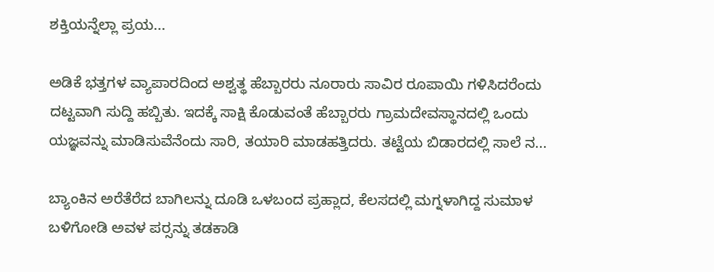ಶಕ್ತಿಯನ್ನೆಲ್ಲಾ ಪ್ರಯ...

ಅಡಿಕೆ ಭತ್ತಗಳ ವ್ಯಾಪಾರದಿಂದ ಅಶ್ವತ್ಥ ಹೆಬ್ಬಾರರು ನೂರಾರು ಸಾವಿರ ರೂಪಾಯಿ ಗಳಿಸಿದರೆಂದು ದಟ್ಟವಾಗಿ ಸುದ್ದಿ ಹಬ್ಬಿತು. ಇದಕ್ಕೆ ಸಾಕ್ಷಿ ಕೊಡುವಂತೆ ಹೆಬ್ಬಾರರು ಗ್ರಾಮದೇವಸ್ಥಾನದಲ್ಲಿ ಒಂದು ಯಜ್ಞವನ್ನು ಮಾಡಿಸುವೆನೆಂದು ಸಾರಿ, ತಯಾರಿ ಮಾಡಹತ್ತಿದರು. ತಟ್ಟೆಯ ಬಿಡಾರದಲ್ಲಿ ಸಾಲೆ ನ...

ಬ್ಯಾಂಕಿನ ಅರೆತೆರೆದ ಬಾಗಿಲನ್ನು ದೂಡಿ ಒಳಬಂದ ಪ್ರಹ್ಲಾದ, ಕೆಲಸದಲ್ಲಿ ಮಗ್ನಳಾಗಿದ್ದ ಸುಮಾಳ ಬಳಿಗೋಡಿ ಅವಳ ಪರ್‍ಸನ್ನು ತಡಕಾಡಿ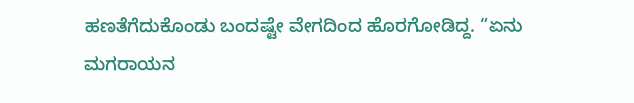ಹಣತೆಗೆದುಕೊಂಡು ಬಂದಷ್ಟೇ ವೇಗದಿಂದ ಹೊರಗೋಡಿದ್ದ. “ಏನು ಮಗರಾಯನ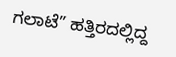ಗಲಾಟೆ” ಹತ್ತಿರದಲ್ಲಿದ್ದ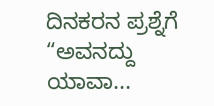ದಿನಕರನ ಪ್ರಶ್ನೆಗೆ “ಅವನದ್ದು ಯಾವಾ...